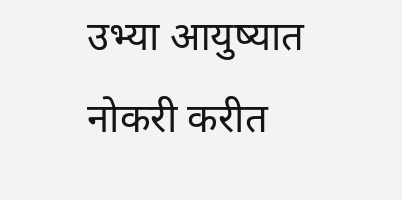उभ्या आयुष्यात नोकरी करीत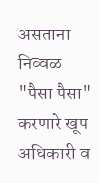असताना निव्वळ "पैसा पैसा" करणारे खूप अधिकारी व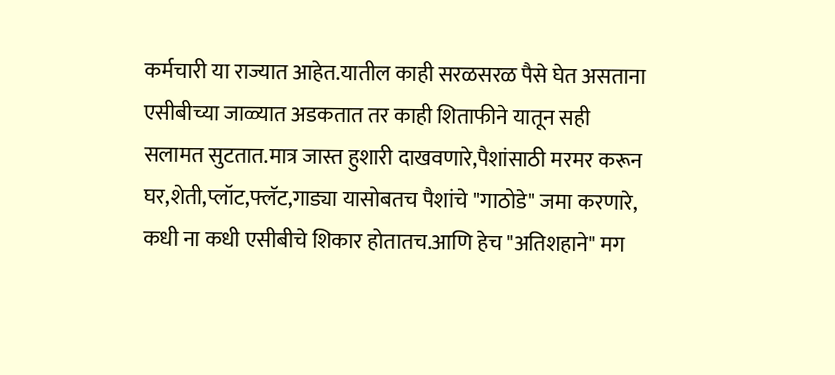कर्मचारी या राज्यात आहेत.यातील काही सरळसरळ पैसे घेत असताना एसीबीच्या जाळ्यात अडकतात तर काही शिताफीने यातून सही सलामत सुटतात.मात्र जास्त हुशारी दाखवणारे,पैशांसाठी मरमर करून घर,शेती,प्लॉट,फ्लॅट,गाड्या यासोबतच पैशांचे "गाठोडे" जमा करणारे, कधी ना कधी एसीबीचे शिकार होतातच.आणि हेच "अतिशहाने" मग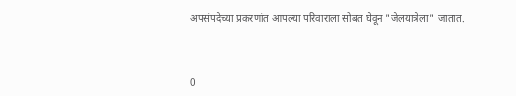अपसंपदेच्या प्रकरणांत आपल्या परिवाराला सोबत घेवून "जेलयात्रेला" जातात.



0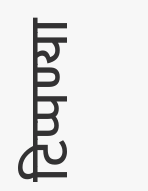टिप्पण्या